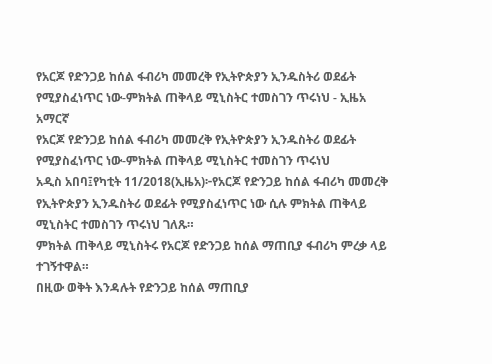የአርጆ የድንጋይ ከሰል ፋብሪካ መመረቅ የኢትዮጵያን ኢንዱስትሪ ወደፊት የሚያስፈነጥር ነው-ምክትል ጠቅላይ ሚኒስትር ተመስገን ጥሩነህ - ኢዜአ አማርኛ
የአርጆ የድንጋይ ከሰል ፋብሪካ መመረቅ የኢትዮጵያን ኢንዱስትሪ ወደፊት የሚያስፈነጥር ነው-ምክትል ጠቅላይ ሚኒስትር ተመስገን ጥሩነህ
አዲስ አበባ፤የካቲት 11/2018(ኢዜአ)፦የአርጆ የድንጋይ ከሰል ፋብሪካ መመረቅ የኢትዮጵያን ኢንዱስትሪ ወደፊት የሚያስፈነጥር ነው ሲሉ ምክትል ጠቅላይ ሚኒስትር ተመስገን ጥሩነህ ገለጹ።
ምክትል ጠቅላይ ሚኒስትሩ የአርጆ የድንጋይ ከሰል ማጠቢያ ፋብሪካ ምረቃ ላይ ተገኝተዋል።
በዚው ወቅት እንዳሉት የድንጋይ ከሰል ማጠቢያ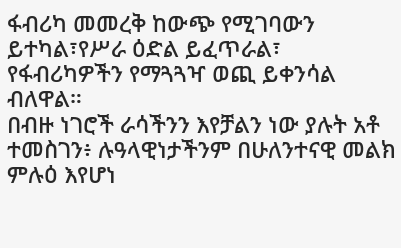ፋብሪካ መመረቅ ከውጭ የሚገባውን ይተካል፣የሥራ ዕድል ይፈጥራል፣ የፋብሪካዎችን የማጓጓዣ ወጪ ይቀንሳል ብለዋል።
በብዙ ነገሮች ራሳችንን እየቻልን ነው ያሉት አቶ ተመስገን፥ ሉዓላዊነታችንም በሁለንተናዊ መልክ ምሉዕ እየሆነ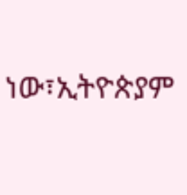ነው፣ኢትዮጵያም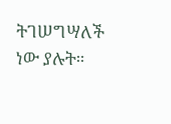ትገሠግሣለች ነው ያሉት።